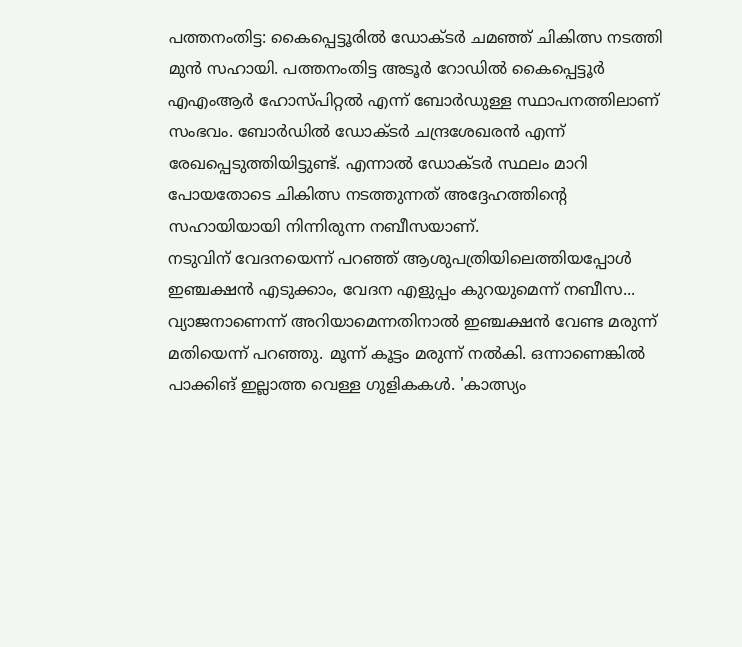പത്തനംതിട്ട: കൈപ്പെട്ടൂരിൽ ഡോക്ടർ ചമഞ്ഞ് ചികിത്സ നടത്തി മുൻ സഹായി. പത്തനംതിട്ട അടൂർ റോഡിൽ കൈപ്പെട്ടൂർ എഎംആർ ഹോസ്പിറ്റൽ എന്ന് ബോർഡുള്ള സ്ഥാപനത്തിലാണ് സംഭവം. ബോർഡിൽ ഡോക്ടർ ചന്ദ്രശേഖരൻ എന്ന് രേഖപ്പെടുത്തിയിട്ടുണ്ട്. എന്നാൽ ഡോക്ടർ സ്ഥലം മാറി പോയതോടെ ചികിത്സ നടത്തുന്നത് അദ്ദേഹത്തിന്റെ സഹായിയായി നിന്നിരുന്ന നബീസയാണ്.
നടുവിന് വേദനയെന്ന് പറഞ്ഞ് ആശുപത്രിയിലെത്തിയപ്പോൾ ഇഞ്ചക്ഷൻ എടുക്കാം, വേദന എളുപ്പം കുറയുമെന്ന് നബീസ... വ്യാജനാണെന്ന് അറിയാമെന്നതിനാൽ ഇഞ്ചക്ഷൻ വേണ്ട മരുന്ന് മതിയെന്ന് പറഞ്ഞു. മൂന്ന് കൂട്ടം മരുന്ന് നൽകി. ഒന്നാണെങ്കിൽ പാക്കിങ് ഇല്ലാത്ത വെള്ള ഗുളികകൾ. 'കാത്സ്യം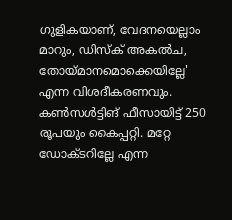ഗുളികയാണ്, വേദനയെല്ലാം മാറും, ഡിസ്ക് അകൽച, തോയ്മാനമൊക്കെയില്ലേ' എന്ന വിശദീകരണവും. കൺസൾട്ടിങ് ഫീസായിട്ട് 250 രൂപയും കൈപ്പറ്റി. മറ്റേ ഡോക്ടറില്ലേ എന്ന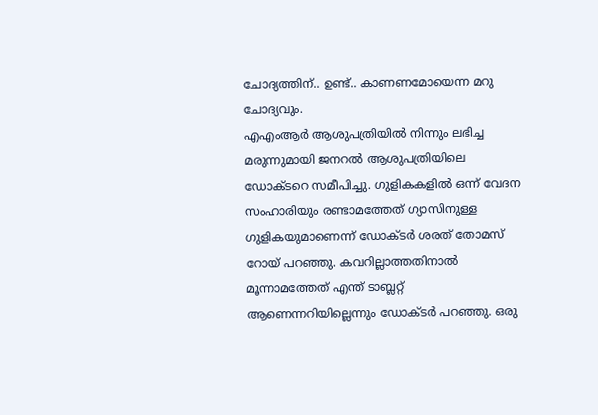ചോദ്യത്തിന്.. ഉണ്ട്.. കാണണമോയെന്ന മറു ചോദ്യവും.
എഎംആർ ആശുപത്രിയിൽ നിന്നും ലഭിച്ച മരുന്നുമായി ജനറൽ ആശുപത്രിയിലെ ഡോക്ടറെ സമീപിച്ചു. ഗുളികകളിൽ ഒന്ന് വേദന സംഹാരിയും രണ്ടാമത്തേത് ഗ്യാസിനുള്ള ഗുളികയുമാണെന്ന് ഡോക്ടർ ശരത് തോമസ് റോയ് പറഞ്ഞു. കവറില്ലാത്തതിനാൽ മൂന്നാമത്തേത് എന്ത് ടാബ്ലറ്റ് ആണെന്നറിയില്ലെന്നും ഡോക്ടർ പറഞ്ഞു. ഒരു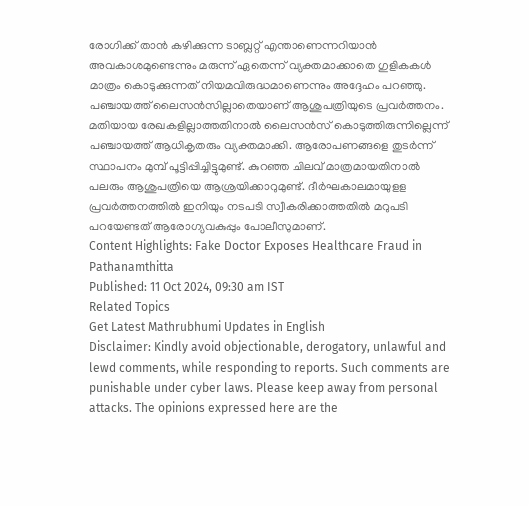രോഗിക്ക് താൻ കഴിക്കുന്ന ടാബ്ലറ്റ് എന്താണെന്നറിയാൻ അവകാശമുണ്ടെന്നും മരുന്ന് ഏതെന്ന് വ്യക്തമാക്കാതെ ഗുളികകൾ മാത്രം കൊടുക്കുന്നത് നിയമവിരുദ്ധമാണെന്നും അദ്ദേഹം പറഞ്ഞു.
പഞ്ചായത്ത് ലൈസൻസില്ലാതെയാണ് ആശുപത്രിയുടെ പ്രവർത്തനം. മതിയായ രേഖകളില്ലാത്തതിനാൽ ലൈസൻസ് കൊടുത്തിരുന്നില്ലെന്ന് പഞ്ചായത്ത് ആധികൃതരും വ്യക്തമാക്കി. ആരോപണങ്ങളെ തുടർന്ന് സ്ഥാപനം മുമ്പ് പൂട്ടിപ്പിച്ചിട്ടുമുണ്ട്. കുറഞ്ഞ ചിലവ് മാത്രമായതിനാൽ പലരും ആശുപത്രിയെ ആശ്രയിക്കാറുമുണ്ട്. ദീർഘകാലമായുളള പ്രവർത്തനത്തിൽ ഇനിയും നടപടി സ്വീകരിക്കാത്തതിൽ മറുപടി പറയേണ്ടത് ആരോഗ്യവകുപ്പും പോലീസുമാണ്.
Content Highlights: Fake Doctor Exposes Healthcare Fraud in Pathanamthitta
Published: 11 Oct 2024, 09:30 am IST
Related Topics
Get Latest Mathrubhumi Updates in English
Disclaimer: Kindly avoid objectionable, derogatory, unlawful and lewd comments, while responding to reports. Such comments are punishable under cyber laws. Please keep away from personal attacks. The opinions expressed here are the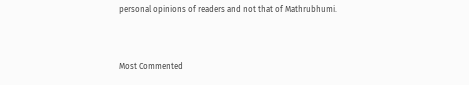personal opinions of readers and not that of Mathrubhumi.


Most Commented